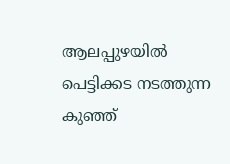ആലപ്പുഴയിൽ പെട്ടിക്കട നടത്തുന്ന കുഞ്ഞ്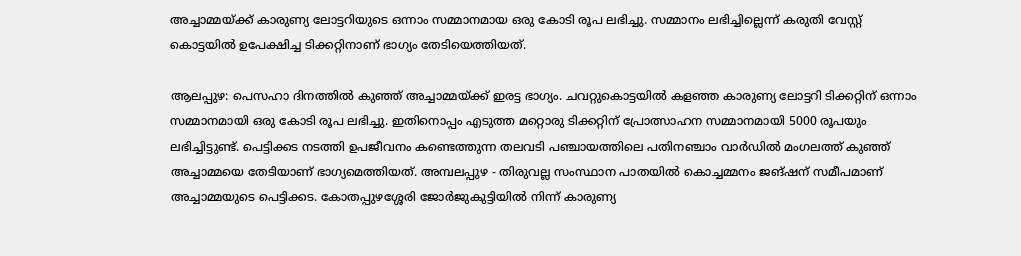അച്ചാമ്മയ്ക്ക് കാരുണ്യ ലോട്ടറിയുടെ ഒന്നാം സമ്മാനമായ ഒരു കോടി രൂപ ലഭിച്ചു. സമ്മാനം ലഭിച്ചില്ലെന്ന് കരുതി വേസ്റ്റ് കൊട്ടയിൽ ഉപേക്ഷിച്ച ടിക്കറ്റിനാണ് ഭാഗ്യം തേടിയെത്തിയത്.

ആലപ്പുഴ: പെസഹാ ദിനത്തിൽ കുഞ്ഞ് അച്ചാമ്മയ്ക്ക് ഇരട്ട ഭാഗ്യം. ചവറ്റുകൊട്ടയിൽ കളഞ്ഞ കാരുണ്യ ലോട്ടറി ടിക്കറ്റിന് ഒന്നാം സമ്മാനമായി ഒരു കോടി രൂപ ലഭിച്ചു. ഇതിനൊപ്പം എടുത്ത മറ്റൊരു ടിക്കറ്റിന് പ്രോത്സാഹന സമ്മാനമായി 5000 രൂപയും ലഭിച്ചിട്ടുണ്ട്. പെട്ടിക്കട നടത്തി ഉപജീവനം കണ്ടെത്തുന്ന തലവടി പഞ്ചായത്തിലെ പതിനഞ്ചാം വാർഡിൽ മംഗലത്ത് കുഞ്ഞ് അച്ചാമ്മയെ തേടിയാണ് ഭാഗ്യമെത്തിയത്. അമ്പലപ്പുഴ - തിരുവല്ല സംസ്ഥാന പാതയിൽ കൊച്ചമ്മനം ജങ്ഷന് സമീപമാണ് അച്ചാമ്മയുടെ പെട്ടിക്കട. കോതപ്പുഴശ്ശേരി ജോർജുകുട്ടിയിൽ നിന്ന് കാരുണ്യ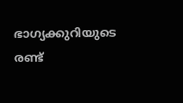ഭാഗ്യക്കുറിയുടെ രണ്ട്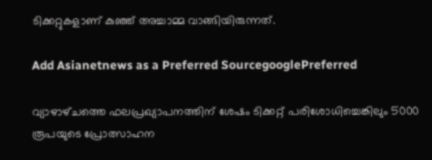ടിക്കറ്റുകളാണ് കുഞ്ഞ് അച്ചാമ്മ വാങ്ങിയിരുന്നത്.

Add Asianetnews as a Preferred SourcegooglePreferred

വ്യാഴാഴ്‌ചത്തെ ഫലപ്രഖ്യാപനത്തിന് ശേഷം ടിക്കറ്റ് പരിശോധിച്ചെങ്കിലും 5000 രൂപയുടെ പ്രോത്സാഹന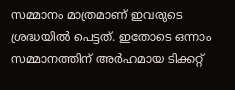സമ്മാനം മാത്രമാണ് ഇവരുടെ ശ്രദ്ധയിൽ പെട്ടത്. ഇതോടെ ഒന്നാം സമ്മാനത്തിന് അർഹമായ ടിക്കറ്റ്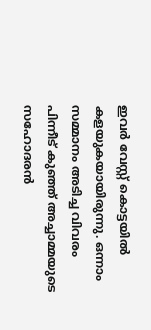ഇവർ വേസ്റ്റ് കൊട്ടയിൽ കളയുകയായിരുന്നു. ഒന്നാം സമ്മാനം അടിച്ച വിവരം പിന്നീട് കുഞ്ഞ് അച്ചാമ്മയുടെ സഹോദരൻ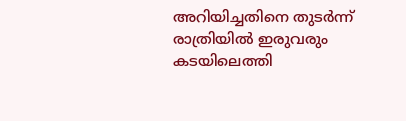അറിയിച്ചതിനെ തുടർന്ന് രാത്രിയിൽ ഇരുവരും കടയിലെത്തി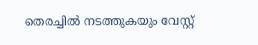തെരച്ചിൽ നടത്തുകയും വേസ്റ്റ്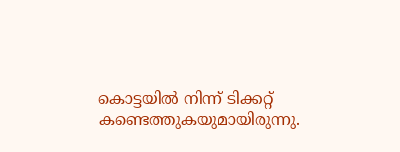കൊട്ടയിൽ നിന്ന് ടിക്കറ്റ് കണ്ടെത്തുകയുമായിരുന്നു.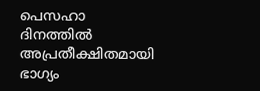പെസഹാ ദിനത്തിൽ അപ്രതീക്ഷിതമായി ഭാഗ്യം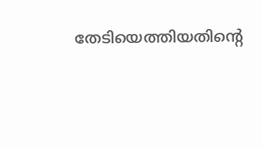തേടിയെത്തിയതിന്റെ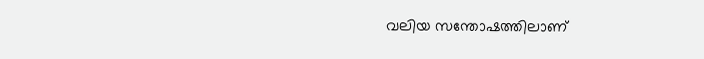വലിയ സന്തോഷത്തിലാണ്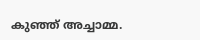കുഞ്ഞ് അച്ചാമ്മ.